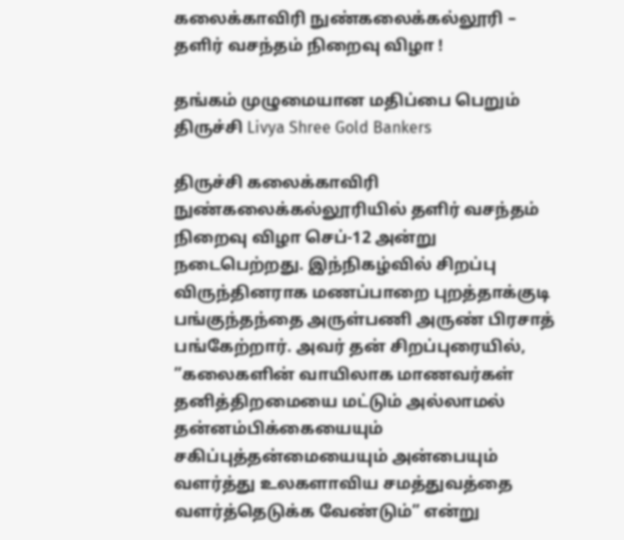கலைக்காவிரி நுண்கலைக்கல்லூரி – தளிர் வசந்தம் நிறைவு விழா !

தங்கம் முழுமையான மதிப்பை பெறும் திருச்சி Livya Shree Gold Bankers

திருச்சி கலைக்காவிரி நுண்கலைக்கல்லூரியில் தளிர் வசந்தம் நிறைவு விழா செப்-12 அன்று நடைபெற்றது. இந்நிகழ்வில் சிறப்பு விருந்தினராக மணப்பாறை புறத்தாக்குடி பங்குந்தந்தை அருள்பணி அருண் பிரசாத் பங்கேற்றார். அவர் தன் சிறப்புரையில், ”கலைகளின் வாயிலாக மாணவர்கள் தனித்திறமையை மட்டும் அல்லாமல் தன்னம்பிக்கையையும் சகிப்புத்தன்மையையும் அன்பையும் வளர்த்து உலகளாவிய சமத்துவத்தை வளர்த்தெடுக்க வேண்டும்” என்று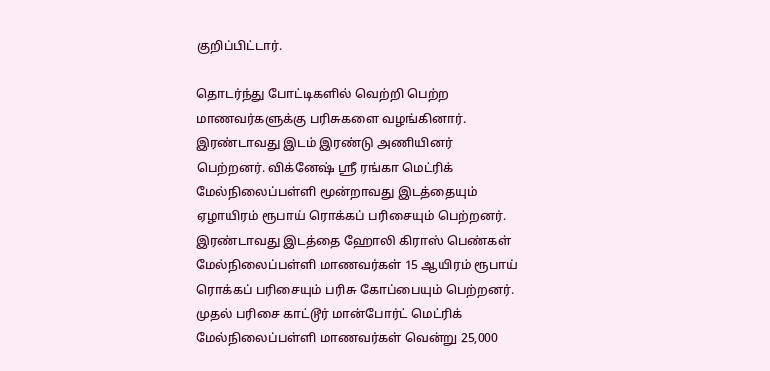குறிப்பிட்டார்.

தொடர்ந்து போட்டிகளில் வெற்றி பெற்ற மாணவர்களுக்கு பரிசுகளை வழங்கினார். இரண்டாவது இடம் இரண்டு அணியினர் பெற்றனர். விக்னேஷ் ஸ்ரீ ரங்கா மெட்ரிக் மேல்நிலைப்பள்ளி மூன்றாவது இடத்தையும் ஏழாயிரம் ரூபாய் ரொக்கப் பரிசையும் பெற்றனர். இரண்டாவது இடத்தை ஹோலி கிராஸ் பெண்கள் மேல்நிலைப்பள்ளி மாணவர்கள் 15 ஆயிரம் ரூபாய் ரொக்கப் பரிசையும் பரிசு கோப்பையும் பெற்றனர். முதல் பரிசை காட்டூர் மான்போர்ட் மெட்ரிக் மேல்நிலைப்பள்ளி மாணவர்கள் வென்று 25,000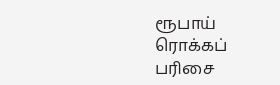ரூபாய் ரொக்கப் பரிசை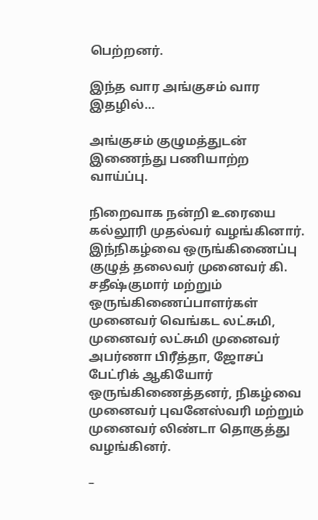பெற்றனர்.

இந்த வார அங்குசம் வார இதழில்…

அங்குசம் குழுமத்துடன் இணைந்து பணியாற்ற வாய்ப்பு.

நிறைவாக நன்றி உரையை கல்லூரி முதல்வர் வழங்கினார். இந்நிகழ்வை ஒருங்கிணைப்பு குழுத் தலைவர் முனைவர் கி. சதீஷ்குமார் மற்றும் ஒருங்கிணைப்பாளர்கள் முனைவர் வெங்கட லட்சுமி, முனைவர் லட்சுமி முனைவர் அபர்ணா பிரீத்தா, ஜோசப் பேட்ரிக் ஆகியோர் ஒருங்கிணைத்தனர், நிகழ்வை முனைவர் புவனேஸ்வரி மற்றும் முனைவர் லிண்டா தொகுத்து வழங்கினர்.

–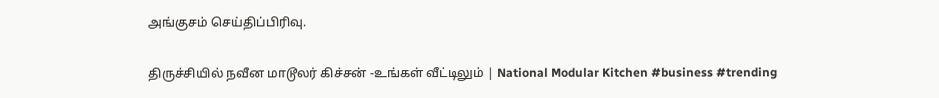அங்குசம் செய்திப்பிரிவு.

திருச்சியில் நவீன மாடூலர் கிச்சன் -உங்கள் வீட்டிலும் | National Modular Kitchen #business #trending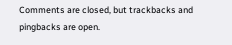Comments are closed, but trackbacks and pingbacks are open.